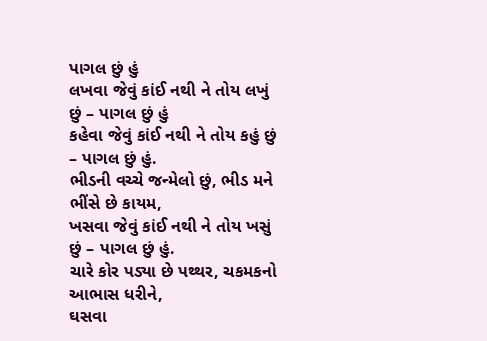પાગલ છું હું
લખવા જેવું કાંઈ નથી ને તોય લખું છું – પાગલ છું હું
કહેવા જેવું કાંઈ નથી ને તોય કહું છું – પાગલ છું હું.
ભીડની વચ્ચે જન્મેલો છું, ભીડ મને ભીંસે છે કાયમ,
ખસવા જેવું કાંઈ નથી ને તોય ખસું છું – પાગલ છું હું.
ચારે કોર પડ્યા છે પથ્થર, ચકમકનો આભાસ ધરીને,
ઘસવા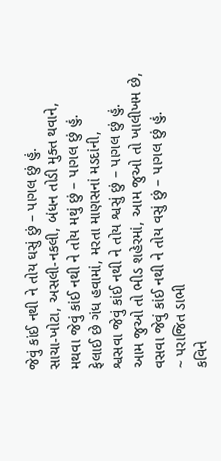જેવું કાંઈ નથી ને તોય ઘસું છું – પાગલ છું હું.
સાચા-ખોટા, અસલી-નકલી, બંધન તોડી મુક્ત થવાને,
મથવા જેવું કાંઈ નથી ને તોય મથું છું – પાગલ છું હું.
ફેલાઈ છે ગંધ હવામાં, મરતા માણસનાં મડદાંની,
શ્વસવા જેવું કાંઈ નથી ને તોય શ્વસું છું – પાગલ છું હું.
આમ જુઓ તો ભીડ શહેરમાં, આમ જુઓ તો ખાલીખમ છે,
વસવા જેવું કાંઈ નથી ને તોય વસું છું – પાગલ છું હું.
~ પરાજિત ડાભી
કવિને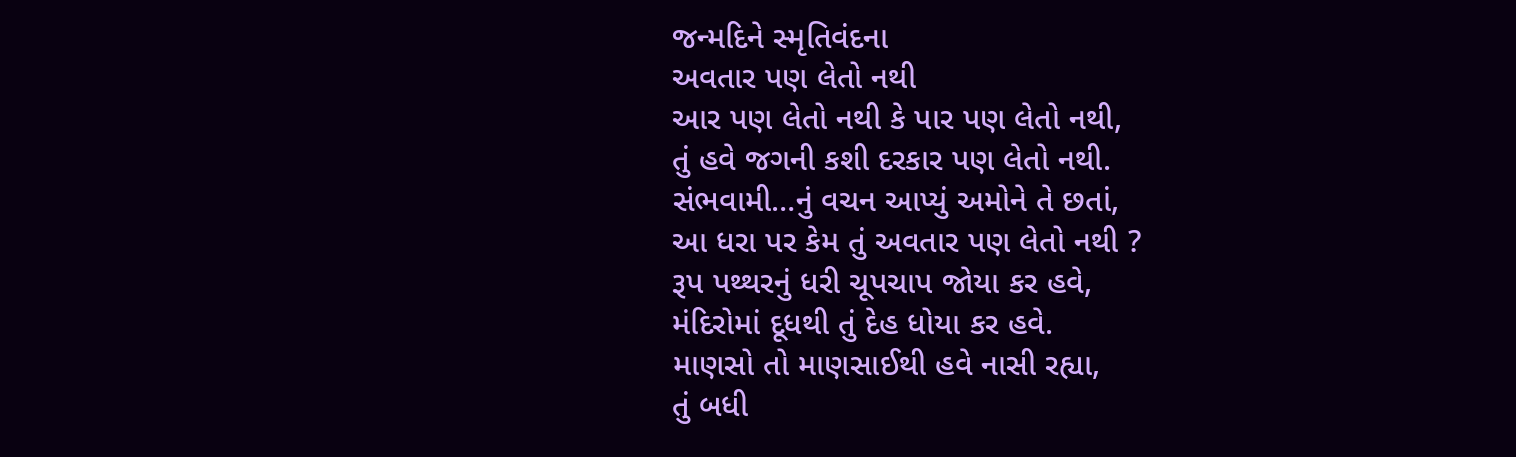જન્મદિને સ્મૃતિવંદના
અવતાર પણ લેતો નથી
આર પણ લેતો નથી કે પાર પણ લેતો નથી,
તું હવે જગની કશી દરકાર પણ લેતો નથી.
સંભવામી…નું વચન આપ્યું અમોને તે છતાં,
આ ધરા પર કેમ તું અવતાર પણ લેતો નથી ?
રૂપ પથ્થરનું ધરી ચૂપચાપ જોયા કર હવે,
મંદિરોમાં દૂધથી તું દેહ ધોયા કર હવે.
માણસો તો માણસાઈથી હવે નાસી રહ્યા,
તું બધી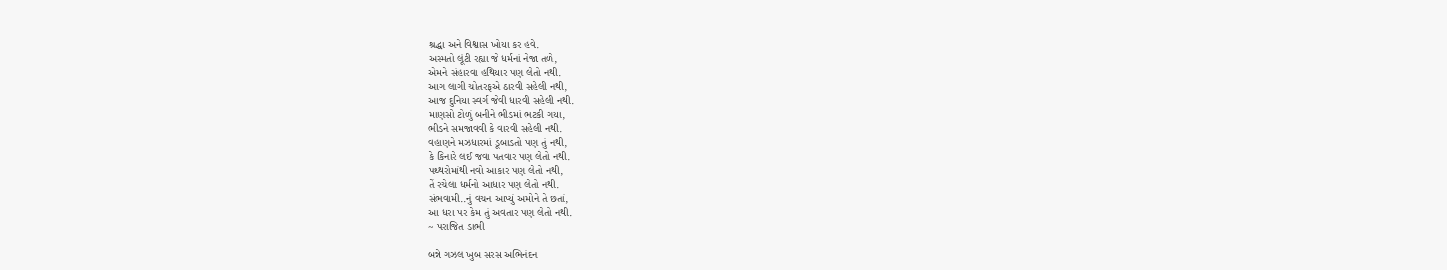શ્રદ્ધા અને વિશ્વાસ ખોયા કર હવે.
અસ્મતો લૂંટી રહ્યા જે ધર્મનાં નેજા તળે,
એમને સંહારવા હથિયાર પણ લેતો નથી.
આગ લાગી ચોતરફએ ઠારવી સહેલી નથી,
આજ દુનિયા સ્વર્ગ જેવી ધારવી સહેલી નથી.
માણસો ટોળું બનીને ભીડમાં ભટકી ગયા,
ભીડને સમજાવવી કે વારવી સહેલી નથી.
વહાણને મઝધારમાં ડૂબાડતો પણ તું નથી,
કે કિનારે લઈ જવા પતવાર પણ લેતો નથી.
પથ્થરોમાંથી નવો આકાર પણ લેતો નથી,
તેં રચેલા ધર્મનો આધાર પણ લેતો નથી.
સંભવામી..નું વચન આપ્યું અમોને તે છતાં,
આ ધરા પર કેમ તું અવતાર પણ લેતો નથી.
~ પરાજિત ડાભી

બન્ને ગઝલ ખુબ સરસ અભિનંદન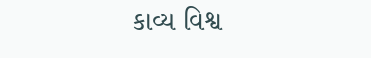કાવ્ય વિશ્વ